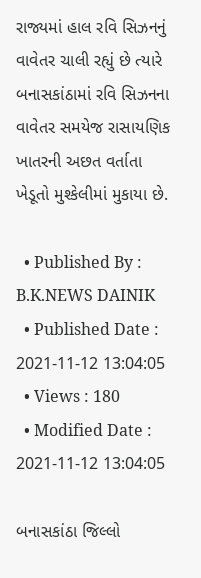રાજ્યમાં હાલ રવિ સિઝનનું વાવેતર ચાલી રહ્યું છે ત્યારે બનાસકાંઠામાં રવિ સિઝનના વાવેતર સમયેજ રાસાયણિક ખાતરની અછત વર્તાતા ખેડૂતો મુશ્કેલીમાં મુકાયા છે.

  • Published By : B.K.NEWS DAINIK
  • Published Date : 2021-11-12 13:04:05
  • Views : 180
  • Modified Date : 2021-11-12 13:04:05

બનાસકાંઠા જિલ્લો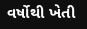વર્ષોથી ખેતી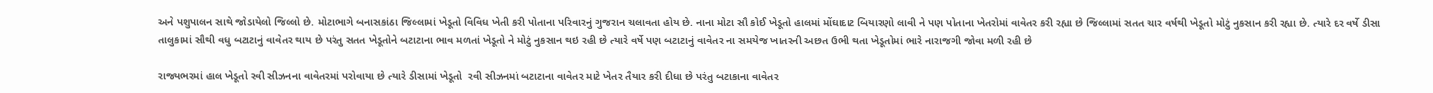અને પશુપાલન સાથે જોડાયેલો જિલ્લો છે. મોટાભાગે બનાસકાંઠા જિલ્લામાં ખેડૂતો વિવિધ ખેતી કરી પોતાના પરિવારનું ગુજરાન ચલાવતા હોય છે. નાના મોટા સૌ કોઈ ખેડૂતો હાલમાં મોંઘાદાટ બિયારણો લાવી ને પણ પોતાના ખેતરોમાં વાવેતર કરી રહ્યા છે જિલ્લામાં સતત ચાર વર્ષથી ખેડૂતો મોટું નુકસાન કરી રહ્યા છે. ત્યારે દર વર્ષે ડીસા તાલુકામાં સૌથી વધુ બટાટાનું વાવેતર થાય છે પરંતુ સતત ખેડૂતોને બટાટાના ભાવ મળતાં ખેડૂતો ને મોટું નુકસાન થઇ રહી છે ત્યારે વર્ષે પણ બટાટાનું વાવેતર ના સમયેજ ખાતરની અછત ઉભી થતા ખેડૂતોમાં ભારે નારાજગી જોવા મળી રહી છે

રાજ્યભરમાં હાલ ખેડૂતો રવી સીઝનના વાવેતરમાં પરોવાયા છે ત્યારે ડીસામાં ખેડૂતો  રવી સીઝનમાં બટાટાના વાવેતર માટે ખેતર તૈયાર કરી દીધા છે પરંતુ બટાકાના વાવેતર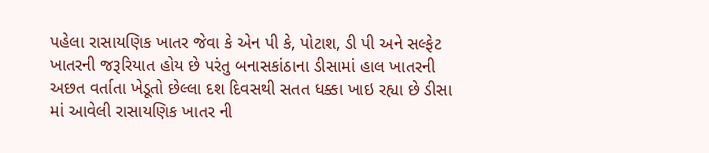પહેલા રાસાયણિક ખાતર જેવા કે એન પી કે, પોટાશ, ડી પી અને સલ્ફેટ  ખાતરની જરૂરિયાત હોય છે પરંતુ બનાસકાંઠાના ડીસામાં હાલ ખાતરની અછત વર્તાતા ખેડૂતો છેલ્લા દશ દિવસથી સતત ધક્કા ખાઇ રહ્યા છે ડીસા માં આવેલી રાસાયણિક ખાતર ની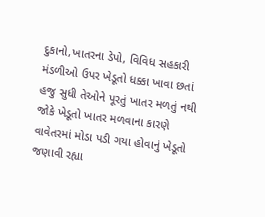દુકાનો,ખાતરના ડેપો, વિવિધ સહકારી મંડળીઓ ઉપર ખેડૂતો ધક્કા ખાવા છતાં હજુ સુધી તેઓને પૂરતું ખાતર મળતું નથી જોકે ખેડૂતો ખાતર મળવાના કારણે વાવેતરમાં મોડા પડી ગયા હોવાનું ખેડૂતો જણાવી રહ્યા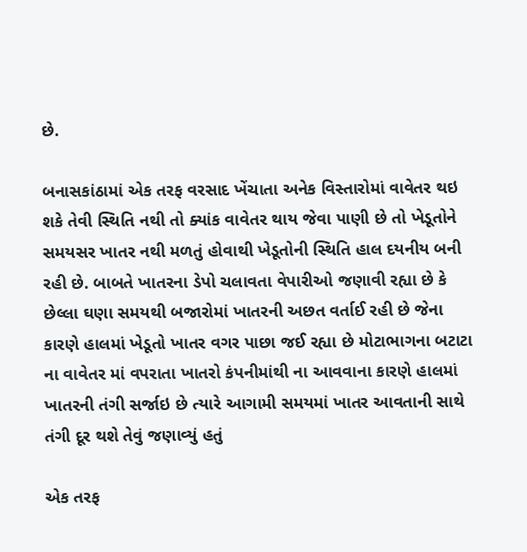છે.

બનાસકાંઠામાં એક તરફ વરસાદ ખેંચાતા અનેક વિસ્તારોમાં વાવેતર થઇ શકે તેવી સ્થિતિ નથી તો ક્યાંક વાવેતર થાય જેવા પાણી છે તો ખેડૂતોને સમયસર ખાતર નથી મળતું હોવાથી ખેડૂતોની સ્થિતિ હાલ દયનીય બની રહી છે. બાબતે ખાતરના ડેપો ચલાવતા વેપારીઓ જણાવી રહ્યા છે કે છેલ્લા ઘણા સમયથી બજારોમાં ખાતરની અછત વર્તાઈ રહી છે જેના કારણે હાલમાં ખેડૂતો ખાતર વગર પાછા જઈ રહ્યા છે મોટાભાગના બટાટા ના વાવેતર માં વપરાતા ખાતરો કંપનીમાંથી ના આવવાના કારણે હાલમાં ખાતરની તંગી સર્જાઇ છે ત્યારે આગામી સમયમાં ખાતર આવતાની સાથે તંગી દૂર થશે તેવું જણાવ્યું હતું

એક તરફ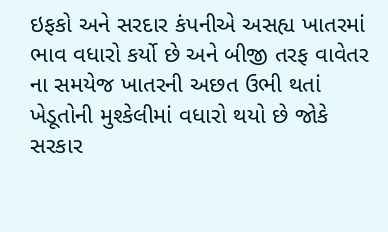ઇફકો અને સરદાર કંપનીએ અસહ્ય ખાતરમાં ભાવ વધારો કર્યો છે અને બીજી તરફ વાવેતર ના સમયેજ ખાતરની અછત ઉભી થતાં ખેડૂતોની મુશ્કેલીમાં વધારો થયો છે જોકે સરકાર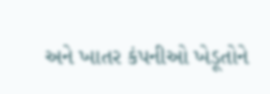અને ખાતર કંપનીઓ ખેડૂતોને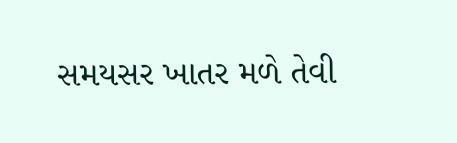સમયસર ખાતર મળે તેવી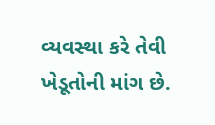વ્યવસ્થા કરે તેવી ખેડૂતોની માંગ છે.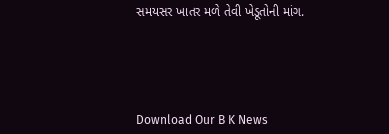સમયસર ખાતર મળે તેવી ખેડૂતોની માંગ.





Download Our B K News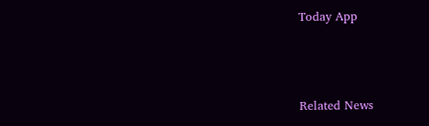Today App



Related News